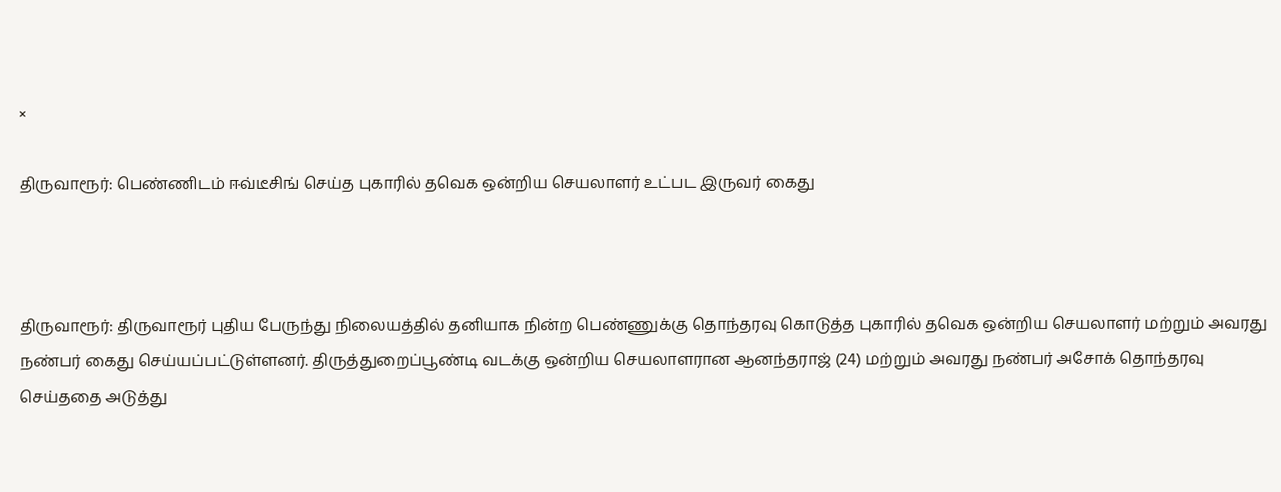×

திருவாரூர்: பெண்ணிடம் ஈவ்டீசிங் செய்த புகாரில் தவெக ஒன்றிய செயலாளர் உட்பட இருவர் கைது



திருவாரூர்: திருவாரூர் புதிய பேருந்து நிலையத்தில் தனியாக நின்ற பெண்ணுக்கு தொந்தரவு கொடுத்த புகாரில் தவெக ஒன்றிய செயலாளர் மற்றும் அவரது நண்பர் கைது செய்யப்பட்டுள்ளனர். திருத்துறைப்பூண்டி வடக்கு ஒன்றிய செயலாளரான ஆனந்தராஜ் (24) மற்றும் அவரது நண்பர் அசோக் தொந்தரவு செய்ததை அடுத்து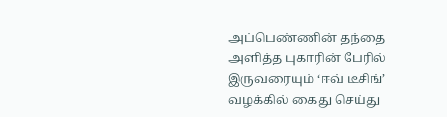அப்பெண்ணின் தந்தை அளித்த புகாரின் பேரில் இருவரையும் ‘ஈவ் டீசிங்’ வழக்கில் கைது செய்து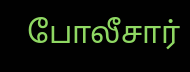போலீசார்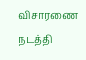விசாரணை நடத்தி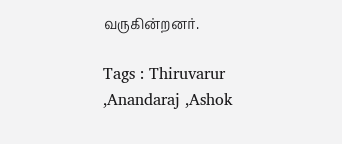வருகின்றனர்.

Tags : Thiruvarur ,Anandaraj ,Ashok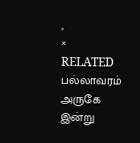,
× RELATED பல்லாவரம் அருகே இன்று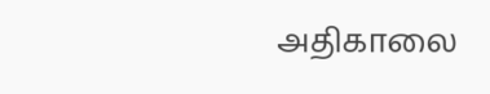அதிகாலை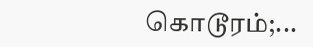கொடூரம்;...